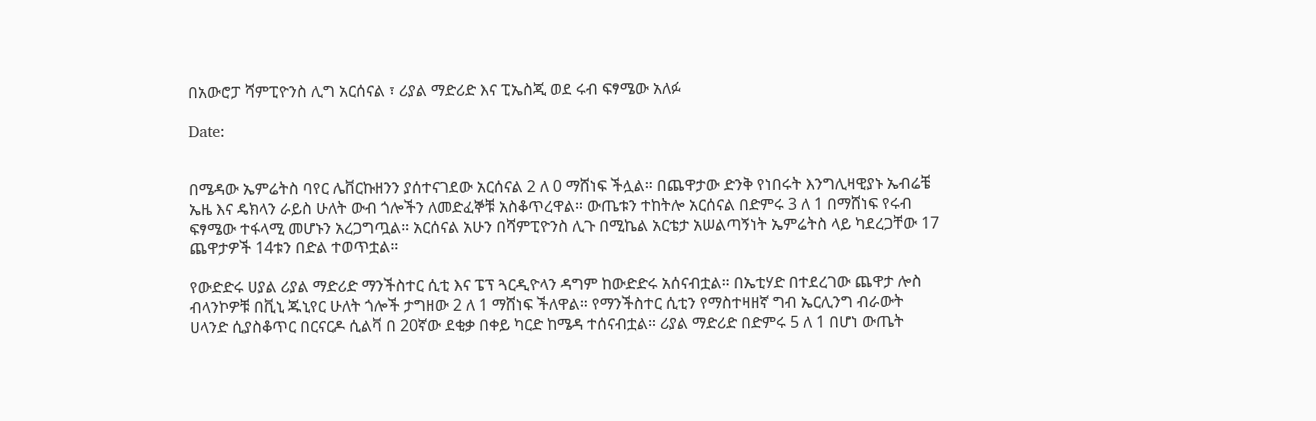በአውሮፓ ሻምፒዮንስ ሊግ አርሰናል ፣ ሪያል ማድሪድ እና ፒኤስጂ ወደ ሩብ ፍፃሜው አለፉ

Date:


በሜዳው ኤምሬትስ ባየር ሌቨርኩዘንን ያሰተናገደው አርሰናል 2 ለ 0 ማሸነፍ ችሏል። በጨዋታው ድንቅ የነበሩት እንግሊዛዊያኑ ኤብሬቼ ኤዜ እና ዴክላን ራይስ ሁለት ውብ ጎሎችን ለመድፈኞቹ አስቆጥረዋል። ውጤቱን ተከትሎ አርሰናል በድምሩ 3 ለ 1 በማሸነፍ የሩብ ፍፃሜው ተፋላሚ መሆኑን አረጋግጧል። አርሰናል አሁን በሻምፒዮንስ ሊጉ በሚኬል አርቴታ አሠልጣኝነት ኤምሬትስ ላይ ካደረጋቸው 17 ጨዋታዎች 14ቱን በድል ተወጥቷል።

የውድድሩ ሀያል ሪያል ማድሪድ ማንችስተር ሲቲ እና ፔፕ ጓርዲዮላን ዳግም ከውድድሩ አሰናብቷል። በኤቲሃድ በተደረገው ጨዋታ ሎስ ብላንኮዎቹ በቪኒ ጁኒየር ሁለት ጎሎች ታግዘው 2 ለ 1 ማሸነፍ ችለዋል። የማንችስተር ሲቲን የማስተዛዘኛ ግብ ኤርሊንግ ብራውት ሀላንድ ሲያስቆጥር በርናርዶ ሲልቫ በ 20ኛው ደቂቃ በቀይ ካርድ ከሜዳ ተሰናብቷል። ሪያል ማድሪድ በድምሩ 5 ለ 1 በሆነ ውጤት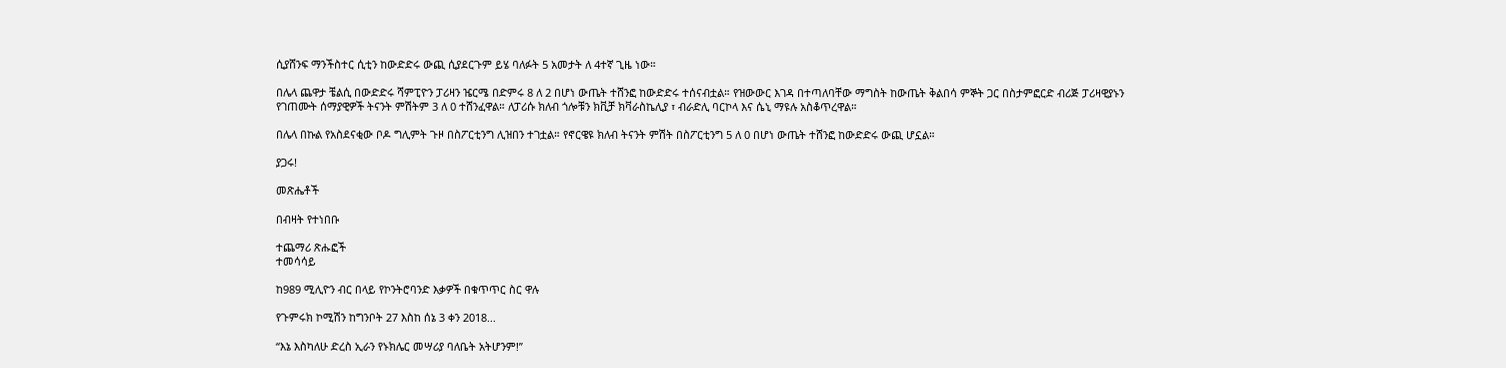ሲያሸንፍ ማንችስተር ሲቲን ከውድድሩ ውጪ ሲያደርጉም ይሄ ባለፉት 5 አመታት ለ 4ተኛ ጊዜ ነው።

በሌላ ጨዋታ ቼልሲ በውድድሩ ሻምፒዮን ፓሪዛን ዤርሜ በድምሩ 8 ለ 2 በሆነ ውጤት ተሸንፎ ከውድድሩ ተሰናብቷል። የዝውውር እገዳ በተጣለባቸው ማግስት ከውጤት ቅልበሳ ምኞት ጋር በስታምፎርድ ብሪጅ ፓሪዛዊያኑን የገጠሙት ሰማያዊዎች ትናንት ምሽትም 3 ለ 0 ተሸንፈዋል። ለፓሪሱ ክለብ ጎሎቹን ክቪቻ ክቫራስኬሊያ ፣ ብራድሊ ባርኮላ እና ሴኒ ማዩሉ አስቆጥረዋል።

በሌላ በኩል የአስደናቂው ቦዶ ግሊምት ጉዞ በስፖርቲንግ ሊዝበን ተገቷል። የኖርዌዩ ክለብ ትናንት ምሽት በስፖርቲንግ 5 ለ 0 በሆነ ውጤት ተሸንፎ ከውድድሩ ውጪ ሆኗል።

ያጋሩ!

መጽሔቶች

በብዛት የተነበቡ

ተጨማሪ ጽሑፎች
ተመሳሳይ

ከ989 ሚሊዮን ብር በላይ የኮንትሮባንድ እቃዎች በቁጥጥር ስር ዋሉ

የጉምሩክ ኮሚሽን ከግንቦት 27 እስከ ሰኔ 3 ቀን 2018...

“እኔ እስካለሁ ድረስ ኢራን የኑክሌር መሣሪያ ባለቤት አትሆንም!”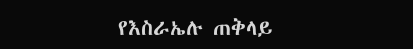የእስራኤሉ ጠቅላይ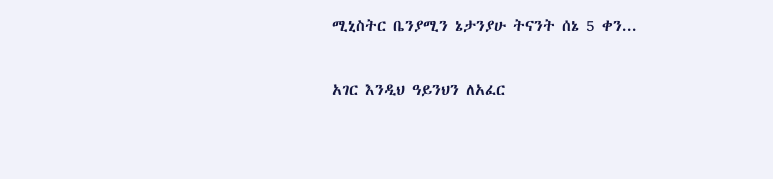ሚኒስትር ቤንያሚን ኔታንያሁ ትናንት ሰኔ 5 ቀን...

አገር እንዲህ ዓይንህን ለአፈር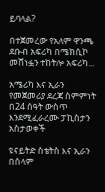ይባላል?

በተጀመረው የአለም ዋንጫ ደቡብ አፍሪካ በሜክሲኮ መሸነፏን ተከትሎ አፍሪካ...

አሜሪካ እና ኢራን የመጀመሪያ ደረጃ ስምምነት በ24 ሰዓት ውስጥ እንደሚፈራረሙ ፓኪስታን አስታወቀች

ዩናይትድ ስቴትስ እና ኢራን በሰላም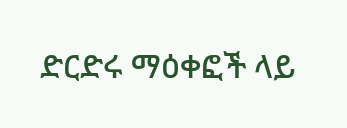ድርድሩ ማዕቀፎች ላይ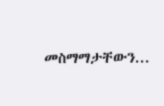መስማማታቸውን...